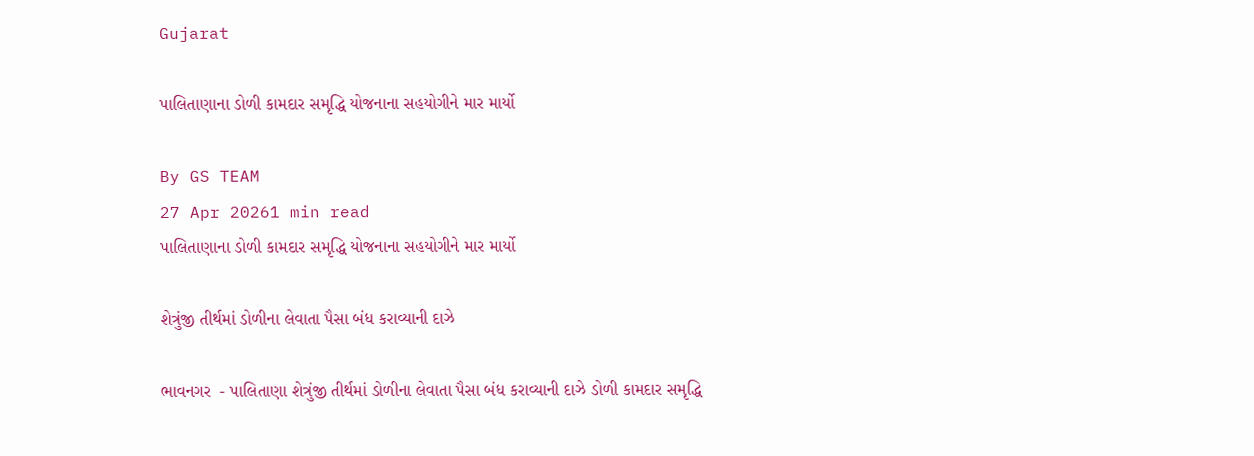Gujarat

પાલિતાણાના ડોળી કામદાર સમૃદ્ધિ યોજનાના સહયોગીને માર માર્યો

By GS TEAM
27 Apr 20261 min read
પાલિતાણાના ડોળી કામદાર સમૃદ્ધિ યોજનાના સહયોગીને માર માર્યો

શેત્રુંજી તીર્થમાં ડોળીના લેવાતા પૈસા બંધ કરાવ્યાની દાઝે

ભાવનગર  - પાલિતાણા શેત્રુંજી તીર્થમાં ડોળીના લેવાતા પૈસા બંધ કરાવ્યાની દાઝે ડોળી કામદાર સમૃદ્ધિ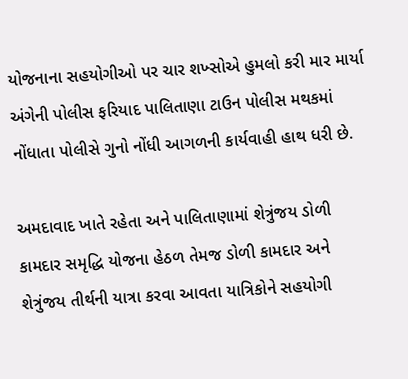યોજનાના સહયોગીઓ પર ચાર શખ્સોએ હુમલો કરી માર માર્યા અંગેની પોલીસ ફરિયાદ પાલિતાણા ટાઉન પોલીસ મથકમાં નોંધાતા પોલીસે ગુનો નોંધી આગળની કાર્યવાહી હાથ ધરી છે.

અમદાવાદ ખાતે રહેતા અને પાલિતાણામાં શેત્રુંજય ડોળી કામદાર સમૃદ્ધિ યોજના હેઠળ તેમજ ડોળી કામદાર અને શેત્રુંજય તીર્થની યાત્રા કરવા આવતા યાત્રિકોને સહયોગી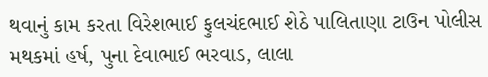થવાનું કામ કરતા વિરેશભાઈ ફુલચંદભાઈ શેઠે પાલિતાણા ટાઉન પોલીસ મથકમાં હર્ષ, પુના દેવાભાઈ ભરવાડ, લાલા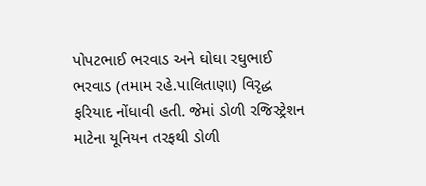પોપટભાઈ ભરવાડ અને ઘોઘા રઘુભાઈ ભરવાડ (તમામ રહે.પાલિતાણા) વિરૃદ્ધ ફરિયાદ નોંધાવી હતી. જેમાં ડોળી રજિસ્ટ્રેશન માટેના યૂનિયન તરફથી ડોળી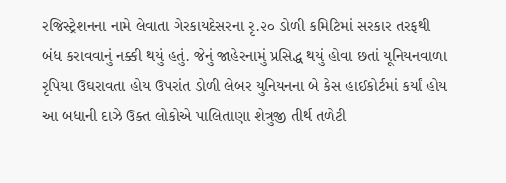રજિસ્ટ્રેશનના નામે લેવાતા ગેરકાયદેસરના રૃ.૨૦ ડોળી કમિટિમાં સરકાર તરફથી બંધ કરાવવાનું નક્કી થયું હતું. જેનું જાહેરનામું પ્રસિદ્ધ થયું હોવા છતાં યૂનિયનવાળા રૃપિયા ઉઘરાવતા હોય ઉપરાંત ડોળી લેબર યુનિયનના બે કેસ હાઈકોર્ટમાં કર્યાં હોય આ બધાની દાઝે ઉક્ત લોકોએ પાલિતાણા શેત્રુજી તીર્થ તળેટી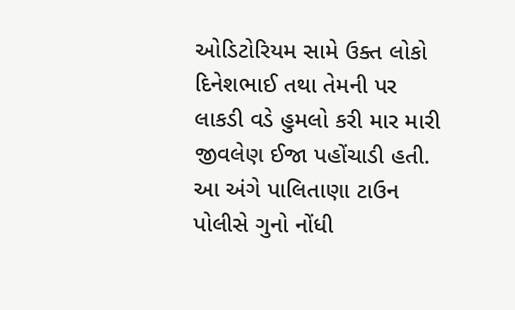ઓડિટોરિયમ સામે ઉક્ત લોકો દિનેશભાઈ તથા તેમની પર લાકડી વડે હુમલો કરી માર મારી જીવલેણ ઈજા પહોંચાડી હતી. આ અંગે પાલિતાણા ટાઉન પોલીસે ગુનો નોંધી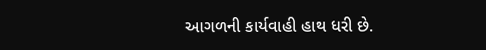આગળની કાર્યવાહી હાથ ધરી છે.